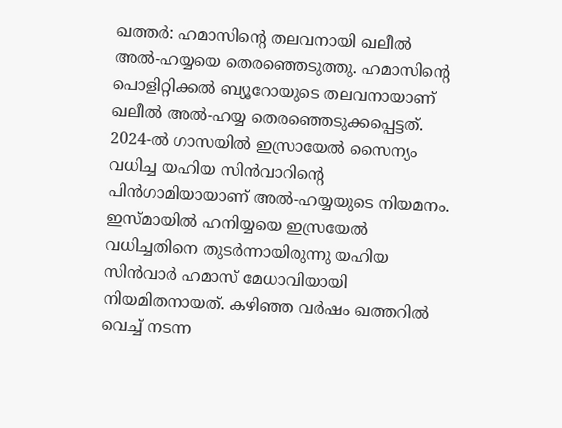ഖത്തർ: ഹമാസിൻ്റെ തലവനായി ഖലീൽ അൽ-ഹയ്യയെ തെരഞ്ഞെടുത്തു. ഹമാസിൻ്റെ പൊളിറ്റിക്കൽ ബ്യൂറോയുടെ തലവനായാണ് ഖലീൽ അൽ-ഹയ്യ തെരഞ്ഞെടുക്കപ്പെട്ടത്. 2024-ൽ ഗാസയിൽ ഇസ്രായേൽ സൈന്യം വധിച്ച യഹിയ സിൻവാറിന്റെ പിൻഗാമിയായാണ് അൽ-ഹയ്യയുടെ നിയമനം. ഇസ്മായിൽ ഹനിയ്യയെ ഇസ്രയേൽ വധിച്ചതിനെ തുടർന്നായിരുന്നു യഹിയ സിൻവാർ ഹമാസ് മേധാവിയായി നിയമിതനായത്. കഴിഞ്ഞ വർഷം ഖത്തറിൽ വെച്ച് നടന്ന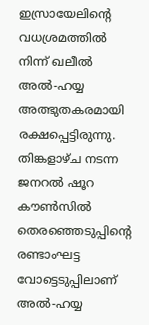ഇസ്രായേലിന്റെ വധശ്രമത്തിൽ നിന്ന് ഖലീൽ അൽ-ഹയ്യ അത്ഭുതകരമായി രക്ഷപ്പെട്ടിരുന്നു. തിങ്കളാഴ്ച നടന്ന ജനറൽ ഷൂറ കൗൺസിൽ തെരഞ്ഞെടുപ്പിന്റെ രണ്ടാംഘട്ട വോട്ടെടുപ്പിലാണ് അൽ-ഹയ്യ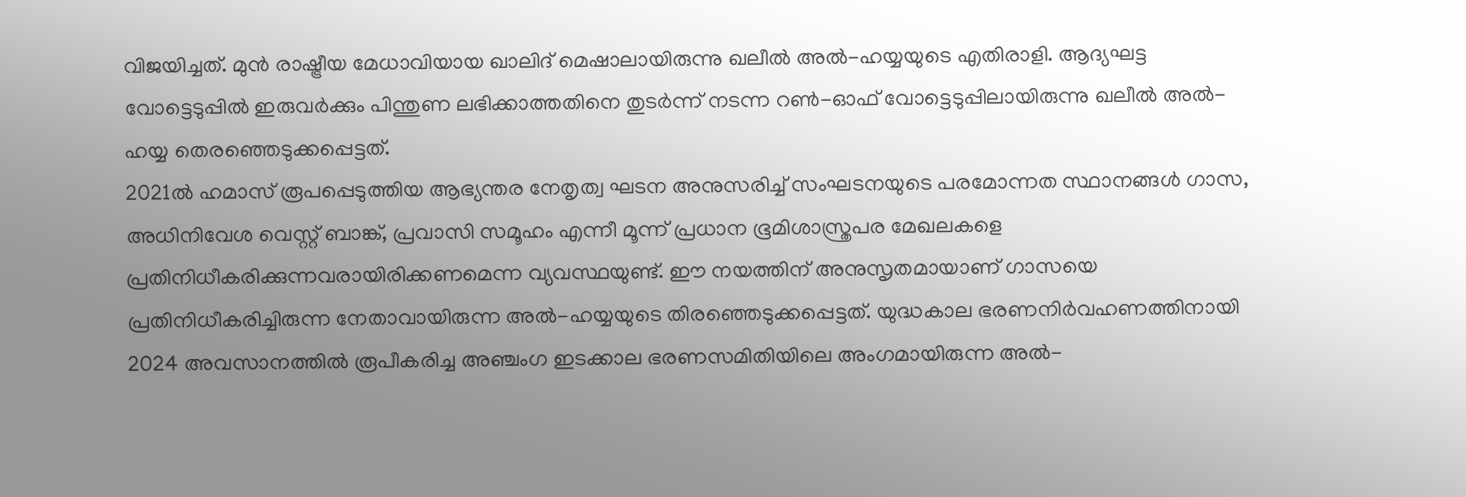വിജയിച്ചത്. മുൻ രാഷ്ട്രീയ മേധാവിയായ ഖാലിദ് മെഷാലായിരുന്നു ഖലീൽ അൽ-ഹയ്യയുടെ എതിരാളി. ആദ്യഘട്ട വോട്ടെടുപ്പിൽ ഇരുവർക്കും പിന്തുണ ലഭിക്കാത്തതിനെ തുടർന്ന് നടന്ന റൺ-ഓഫ് വോട്ടെടുപ്പിലായിരുന്നു ഖലീൽ അൽ-ഹയ്യ തെരഞ്ഞെടുക്കപ്പെട്ടത്.
2021ൽ ഹമാസ് രൂപപ്പെടുത്തിയ ആഭ്യന്തര നേതൃത്വ ഘടന അനുസരിച്ച് സംഘടനയുടെ പരമോന്നത സ്ഥാനങ്ങൾ ഗാസ, അധിനിവേശ വെസ്റ്റ് ബാങ്ക്, പ്രവാസി സമൂഹം എന്നീ മൂന്ന് പ്രധാന ഭൂമിശാസ്ത്രപര മേഖലകളെ പ്രതിനിധീകരിക്കുന്നവരായിരിക്കണമെന്ന വ്യവസ്ഥയുണ്ട്. ഈ നയത്തിന് അനുസൃതമായാണ് ഗാസയെ പ്രതിനിധീകരിച്ചിരുന്ന നേതാവായിരുന്ന അൽ-ഹയ്യയുടെ തിരഞ്ഞെടുക്കപ്പെട്ടത്. യുദ്ധകാല ഭരണനിർവഹണത്തിനായി 2024 അവസാനത്തിൽ രൂപീകരിച്ച അഞ്ചംഗ ഇടക്കാല ഭരണസമിതിയിലെ അംഗമായിരുന്ന അൽ-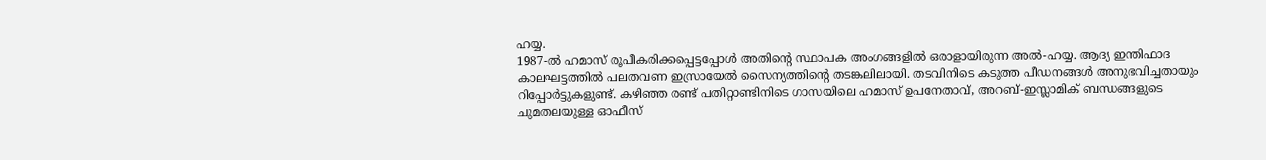ഹയ്യ.
1987-ൽ ഹമാസ് രൂപീകരിക്കപ്പെട്ടപ്പോൾ അതിന്റെ സ്ഥാപക അംഗങ്ങളിൽ ഒരാളായിരുന്ന അൽ-ഹയ്യ. ആദ്യ ഇന്തിഫാദ കാലഘട്ടത്തിൽ പലതവണ ഇസ്രായേൽ സൈന്യത്തിന്റെ തടങ്കലിലായി. തടവിനിടെ കടുത്ത പീഡനങ്ങൾ അനുഭവിച്ചതായും റിപ്പോർട്ടുകളുണ്ട്. കഴിഞ്ഞ രണ്ട് പതിറ്റാണ്ടിനിടെ ഗാസയിലെ ഹമാസ് ഉപനേതാവ്, അറബ്-ഇസ്ലാമിക് ബന്ധങ്ങളുടെ ചുമതലയുള്ള ഓഫീസ്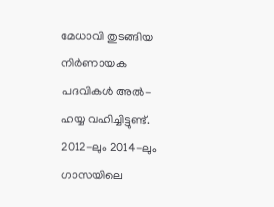മേധാവി തുടങ്ങിയ നിർണായക പദവികൾ അൽ-ഹയ്യ വഹിച്ചിട്ടുണ്ട്. 2012-ലും 2014-ലും ഗാസയിലെ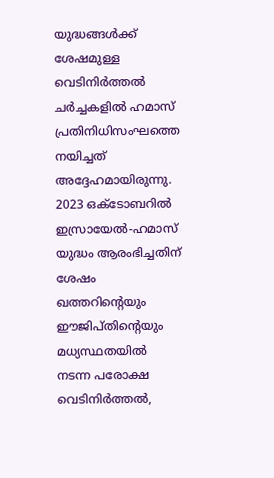യുദ്ധങ്ങൾക്ക് ശേഷമുള്ള വെടിനിർത്തൽ ചർച്ചകളിൽ ഹമാസ് പ്രതിനിധിസംഘത്തെ നയിച്ചത് അദ്ദേഹമായിരുന്നു.
2023 ഒക്ടോബറിൽ ഇസ്രായേൽ-ഹമാസ് യുദ്ധം ആരംഭിച്ചതിന് ശേഷം ഖത്തറിന്റെയും ഈജിപ്തിന്റെയും മധ്യസ്ഥതയിൽ നടന്ന പരോക്ഷ വെടിനിർത്തൽ,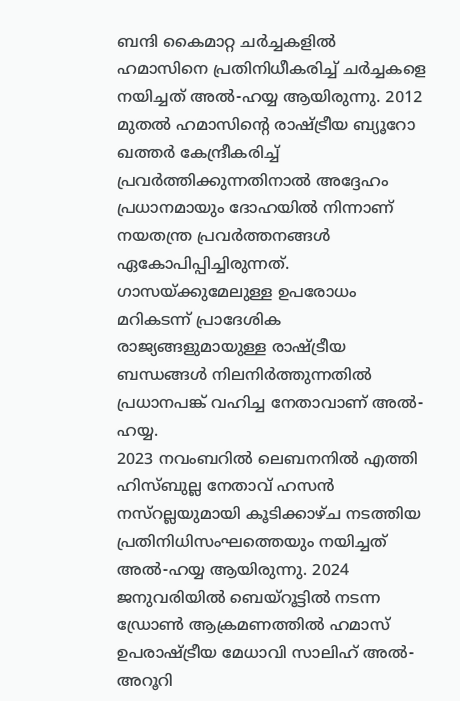ബന്ദി കൈമാറ്റ ചർച്ചകളിൽ ഹമാസിനെ പ്രതിനിധീകരിച്ച് ചർച്ചകളെ നയിച്ചത് അൽ-ഹയ്യ ആയിരുന്നു. 2012 മുതൽ ഹമാസിന്റെ രാഷ്ട്രീയ ബ്യൂറോ ഖത്തർ കേന്ദ്രീകരിച്ച് പ്രവർത്തിക്കുന്നതിനാൽ അദ്ദേഹം പ്രധാനമായും ദോഹയിൽ നിന്നാണ് നയതന്ത്ര പ്രവർത്തനങ്ങൾ ഏകോപിപ്പിച്ചിരുന്നത്. ഗാസയ്ക്കുമേലുള്ള ഉപരോധം മറികടന്ന് പ്രാദേശിക രാജ്യങ്ങളുമായുള്ള രാഷ്ട്രീയ ബന്ധങ്ങൾ നിലനിർത്തുന്നതിൽ പ്രധാനപങ്ക് വഹിച്ച നേതാവാണ് അൽ-ഹയ്യ.
2023 നവംബറിൽ ലെബനനിൽ എത്തി ഹിസ്ബുല്ല നേതാവ് ഹസൻ നസ്റല്ലയുമായി കൂടിക്കാഴ്ച നടത്തിയ പ്രതിനിധിസംഘത്തെയും നയിച്ചത് അൽ-ഹയ്യ ആയിരുന്നു. 2024 ജനുവരിയിൽ ബെയ്റൂട്ടിൽ നടന്ന ഡ്രോൺ ആക്രമണത്തിൽ ഹമാസ് ഉപരാഷ്ട്രീയ മേധാവി സാലിഹ് അൽ-അറൂറി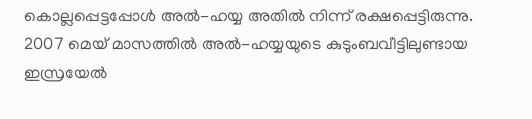കൊല്ലപ്പെട്ടപ്പോൾ അൽ-ഹയ്യ അതിൽ നിന്ന് രക്ഷപ്പെട്ടിരുന്നു. 2007 മെയ് മാസത്തിൽ അൽ-ഹയ്യയുടെ കുടുംബവീട്ടിലുണ്ടായ ഇസ്രയേൽ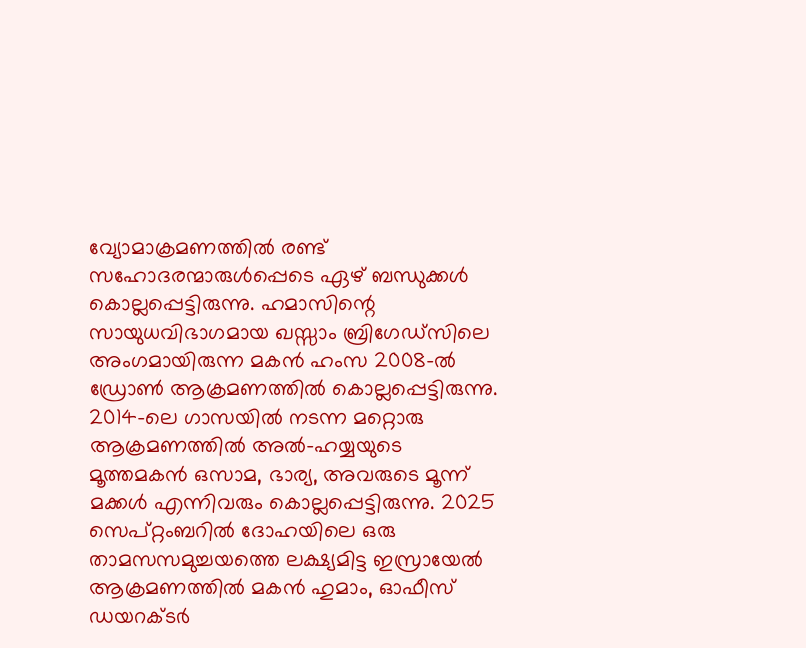വ്യോമാക്രമണത്തിൽ രണ്ട് സഹോദരന്മാരുൾപ്പെടെ ഏഴ് ബന്ധുക്കൾ കൊല്ലപ്പെട്ടിരുന്നു. ഹമാസിന്റെ സായുധവിഭാഗമായ ഖസ്സാം ബ്രിഗേഡ്സിലെ അംഗമായിരുന്ന മകൻ ഹംസ 2008-ൽ ഡ്രോൺ ആക്രമണത്തിൽ കൊല്ലപ്പെട്ടിരുന്നു. 2014-ലെ ഗാസയിൽ നടന്ന മറ്റൊരു ആക്രമണത്തിൽ അൽ-ഹയ്യയുടെ മൂത്തമകൻ ഒസാമ, ഭാര്യ, അവരുടെ മൂന്ന് മക്കൾ എന്നിവരും കൊല്ലപ്പെട്ടിരുന്നു. 2025 സെപ്റ്റംബറിൽ ദോഹയിലെ ഒരു താമസസമുച്ചയത്തെ ലക്ഷ്യമിട്ട ഇസ്രായേൽ ആക്രമണത്തിൽ മകൻ ഹുമാം, ഓഫീസ് ഡയറക്ടർ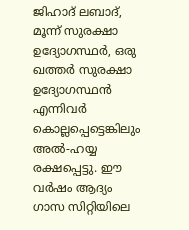ജിഹാദ് ലബാദ്, മൂന്ന് സുരക്ഷാ ഉദ്യോഗസ്ഥർ, ഒരു ഖത്തർ സുരക്ഷാ ഉദ്യോഗസ്ഥൻ എന്നിവർ കൊല്ലപ്പെട്ടെങ്കിലും അൽ-ഹയ്യ രക്ഷപ്പെട്ടു. ഈ വർഷം ആദ്യം ഗാസ സിറ്റിയിലെ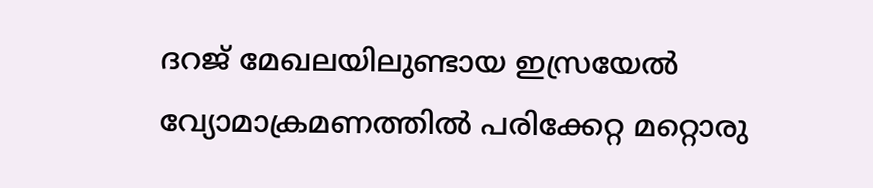ദറജ് മേഖലയിലുണ്ടായ ഇസ്രയേൽ വ്യോമാക്രമണത്തിൽ പരിക്കേറ്റ മറ്റൊരു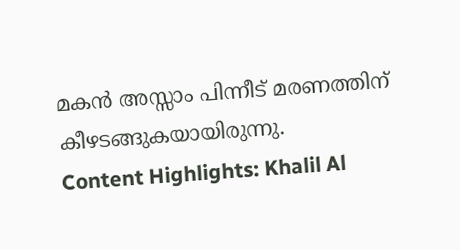മകൻ അസ്സാം പിന്നീട് മരണത്തിന് കീഴടങ്ങുകയായിരുന്നു.
Content Highlights: Khalil Al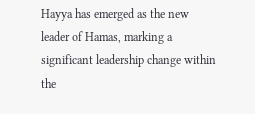Hayya has emerged as the new leader of Hamas, marking a significant leadership change within the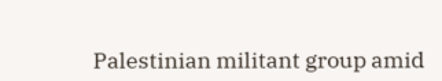Palestinian militant group amid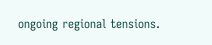ongoing regional tensions.